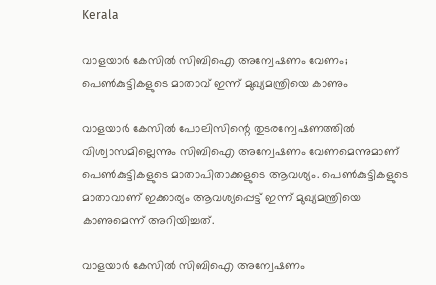Kerala

വാളയാര്‍ കേസില്‍ സിബിഐ അന്വേഷണം വേണം; പെണ്‍കുട്ടികളുടെ മാതാവ് ഇന്ന് മുഖ്യമന്ത്രിയെ കാണും

വാളയാര്‍ കേസില്‍ പോലിസിന്റെ തുടരന്വേഷണത്തില്‍ വിശ്വാസമില്ലെന്നും സിബിഐ അന്വേഷണം വേണമെന്നുമാണ് പെണ്‍കുട്ടികളുടെ മാതാപിതാക്കളുടെ ആവശ്യം. പെണ്‍കുട്ടികളുടെ മാതാവാണ് ഇക്കാര്യം ആവശ്യപ്പെട്ട് ഇന്ന് മുഖ്യമന്ത്രിയെ കാണുമെന്ന് അറിയിച്ചത്.

വാളയാര്‍ കേസില്‍ സിബിഐ അന്വേഷണം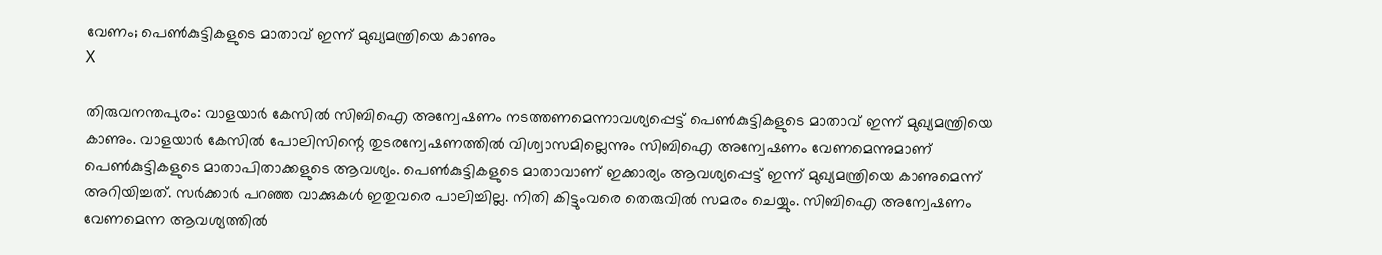വേണം; പെണ്‍കുട്ടികളുടെ മാതാവ് ഇന്ന് മുഖ്യമന്ത്രിയെ കാണും
X

തിരുവനന്തപുരം: വാളയാര്‍ കേസില്‍ സിബിഐ അന്വേഷണം നടത്തണമെന്നാവശ്യപ്പെട്ട് പെണ്‍കുട്ടികളുടെ മാതാവ് ഇന്ന് മുഖ്യമന്ത്രിയെ കാണും. വാളയാര്‍ കേസില്‍ പോലിസിന്റെ തുടരന്വേഷണത്തില്‍ വിശ്വാസമില്ലെന്നും സിബിഐ അന്വേഷണം വേണമെന്നുമാണ് പെണ്‍കുട്ടികളുടെ മാതാപിതാക്കളുടെ ആവശ്യം. പെണ്‍കുട്ടികളുടെ മാതാവാണ് ഇക്കാര്യം ആവശ്യപ്പെട്ട് ഇന്ന് മുഖ്യമന്ത്രിയെ കാണുമെന്ന് അറിയിച്ചത്. സര്‍ക്കാര്‍ പറഞ്ഞ വാക്കുകള്‍ ഇതുവരെ പാലിച്ചില്ല. നിതി കിട്ടുംവരെ തെരുവില്‍ സമരം ചെയ്യും. സിബിഐ അന്വേഷണം വേണമെന്ന ആവശ്യത്തില്‍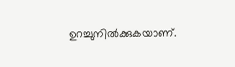ഉറച്ചുനില്‍ക്കുകയാണ്.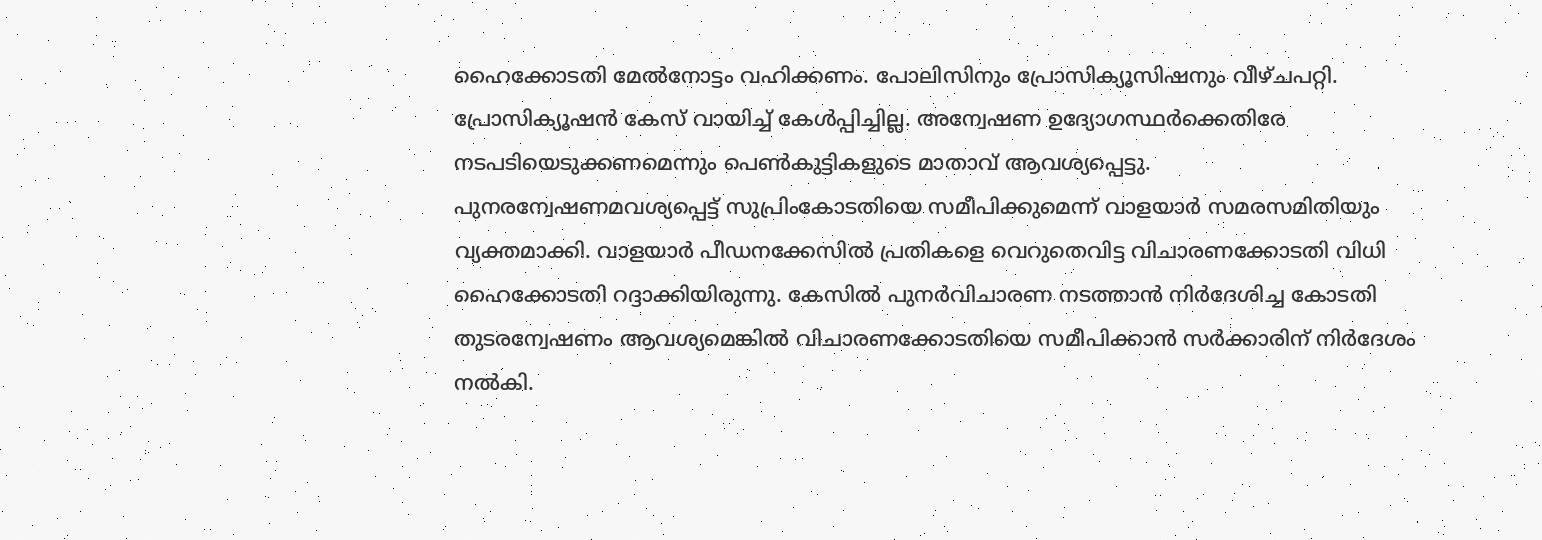ഹൈക്കോടതി മേല്‍നോട്ടം വഹിക്കണം. പോലിസിനും പ്രോസിക്യൂസിഷനും വീഴ്ചപറ്റി. പ്രോസിക്യൂഷന്‍ കേസ് വായിച്ച് കേള്‍പ്പിച്ചില്ല. അന്വേഷണ ഉദ്യോഗസ്ഥര്‍ക്കെതിരേ നടപടിയെടുക്കണമെന്നും പെണ്‍കുട്ടികളുടെ മാതാവ് ആവശ്യപ്പെട്ടു. പുനരന്വേഷണമവശ്യപ്പെട്ട് സുപ്രിംകോടതിയെ സമീപിക്കുമെന്ന് വാളയാര്‍ സമരസമിതിയും വ്യക്തമാക്കി. വാളയാര്‍ പീഡനക്കേസില്‍ പ്രതികളെ വെറുതെവിട്ട വിചാരണക്കോടതി വിധി ഹൈക്കോടതി റദ്ദാക്കിയിരുന്നു. കേസില്‍ പുനര്‍വിചാരണ നടത്താന്‍ നിര്‍ദേശിച്ച കോടതി തുടരന്വേഷണം ആവശ്യമെങ്കില്‍ വിചാരണക്കോടതിയെ സമീപിക്കാന്‍ സര്‍ക്കാരിന് നിര്‍ദേശം നല്‍കി.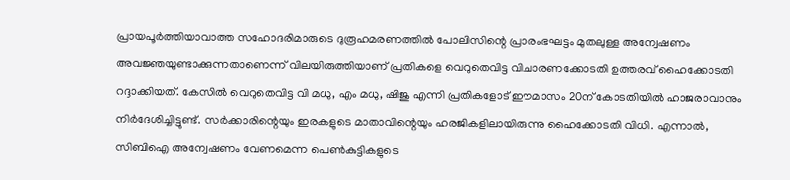പ്രായപൂര്‍ത്തിയാവാത്ത സഹോദരിമാരുടെ ദുരൂഹമരണത്തില്‍ പോലിസിന്റെ പ്രാരംഭഘട്ടം മുതലുള്ള അന്വേഷണം അവജ്ഞയുണ്ടാക്കുന്നതാണെന്ന് വിലയിരുത്തിയാണ് പ്രതികളെ വെറുതെവിട്ട വിചാരണക്കോടതി ഉത്തരവ് ഹൈക്കോടതി റദ്ദാക്കിയത്. കേസില്‍ വെറുതെവിട്ട വി മധു, എം മധു, ഷിജു എന്നി പ്രതികളോട് ഈമാസം 20ന് കോടതിയില്‍ ഹാജരാവാനും നിര്‍ദേശിച്ചിട്ടുണ്ട്. സര്‍ക്കാരിന്റെയും ഇരകളുടെ മാതാവിന്റെയും ഹരജികളിലായിരുന്നു ഹൈക്കോടതി വിധി. എന്നാല്‍, സിബിഐ അന്വേഷണം വേണമെന്ന പെണ്‍കുട്ടികളുടെ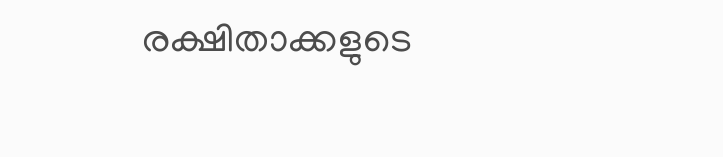രക്ഷിതാക്കളുടെ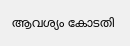ആവശ്യം കോടതി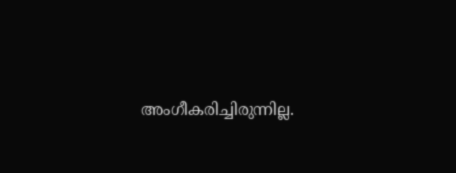അംഗീകരിച്ചിരുന്നില്ല.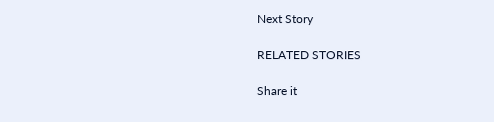Next Story

RELATED STORIES

Share it